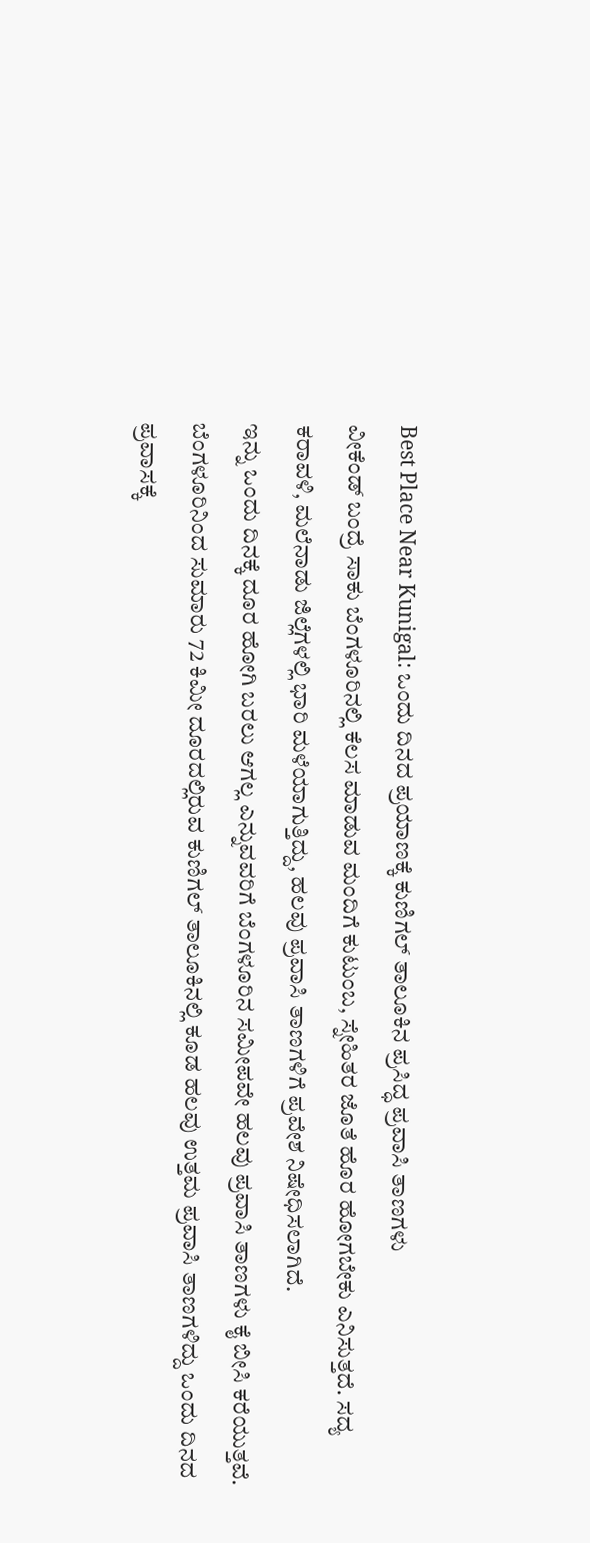Best Place Near Kunigal: ಒಂದು ದಿನದ ಪ್ರಯಾಣಕ್ಕೆ ಕುಣಿಗಲ್ ತಾಲೂಕಿನ ಪ್ರಸಿದ್ಧ ಪ್ರವಾಸಿ ತಾಣಗಳು
ವೀಕೆಂಡ್ ಬಂದ್ರೆ ಸಾಕು ಬೆಂಗಳೂರಿನಲ್ಲಿ ಕೆಲಸ ಮಾಡುವ ಮಂದಿಗೆ ಕುಟುಂಬ, ಸ್ನೇಹಿತರ ಜೊತೆ ಹೊರ ಹೋಗಬೇಕು ಎನಿಸುತ್ತದೆ. ಸದ್ಯ ಕರಾವಳಿ, ಮಲೆನಾಡು ಜಿಲ್ಲೆಗಳಲ್ಲಿ ಭಾರಿ ಮಳೆಯಾಗುತ್ತಿದ್ದು, ಹಲವು ಪ್ರವಾಸಿ ತಾಣಗಳಿಗೆ ಪ್ರವೇಶ ನಿಷೇಧಿಸಲಾಗಿದೆ.
ಇನ್ನು ಒಂದು ದಿನಕ್ಕೆ ದೂರ ಹೋಗಿ ಬರಲು ಆಗಲ್ಲ ಎನ್ನುವವರಿಗೆ ಬೆಂಗಳೂರಿನ ಸಮೀಪವೇ ಹಲವು ಪ್ರವಾಸಿ ತಾಣಗಳು ಕೈ ಬೀಸಿ ಕರೆಯುತ್ತವೆ. ಬೆಂಗಳೂರಿನಿಂದ ಸುಮಾರು 72 ಕಿಮೀ ದೂರದಲ್ಲಿರುವ ಕುಣಿಗಲ್ ತಾಲೂಕಿನಲ್ಲಿ ಕೂಡ ಹಲವು ಉತ್ತಮ ಪ್ರವಾಸಿ ತಾಣಗಳಿದ್ದು ಒಂದು ದಿನದ ಪ್ರವಾಸಕ್ಕೆ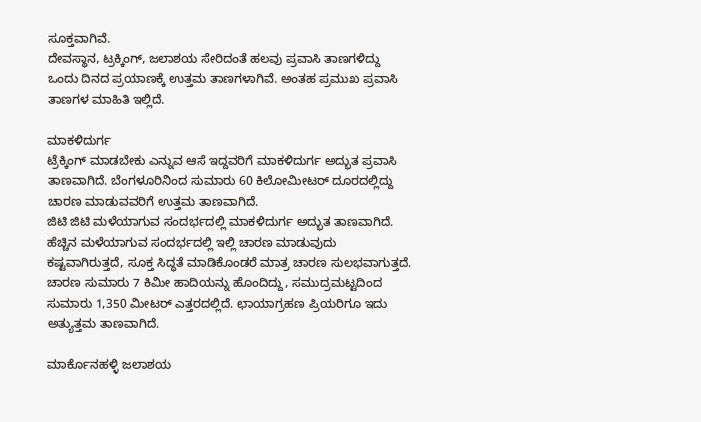ಸೂಕ್ತವಾಗಿವೆ.
ದೇವಸ್ಥಾನ, ಟ್ರಕ್ಕಿಂಗ್, ಜಲಾಶಯ ಸೇರಿದಂತೆ ಹಲವು ಪ್ರವಾಸಿ ತಾಣಗಳಿದ್ದು ಒಂದು ದಿನದ ಪ್ರಯಾಣಕ್ಕೆ ಉತ್ತಮ ತಾಣಗಳಾಗಿವೆ. ಅಂತಹ ಪ್ರಮುಖ ಪ್ರವಾಸಿ ತಾಣಗಳ ಮಾಹಿತಿ ಇಲ್ಲಿದೆ.

ಮಾಕಳಿದುರ್ಗ
ಟ್ರೆಕ್ಕಿಂಗ್ ಮಾಡಬೇಕು ಎನ್ನುವ ಆಸೆ ಇದ್ದವರಿಗೆ ಮಾಕಳಿದುರ್ಗ ಅದ್ಭುತ ಪ್ರವಾಸಿ ತಾಣವಾಗಿದೆ. ಬೆಂಗಳೂರಿನಿಂದ ಸುಮಾರು 60 ಕಿಲೋಮೀಟರ್ ದೂರದಲ್ಲಿದ್ದು ಚಾರಣ ಮಾಡುವವರಿಗೆ ಉತ್ತಮ ತಾಣವಾಗಿದೆ.
ಜಿಟಿ ಜಿಟಿ ಮಳೆಯಾಗುವ ಸಂದರ್ಭದಲ್ಲಿ ಮಾಕಳಿದುರ್ಗ ಅದ್ಭುತ ತಾಣವಾಗಿದೆ. ಹೆಚ್ಚಿನ ಮಳೆಯಾಗುವ ಸಂದರ್ಭದಲ್ಲಿ ಇಲ್ಲಿ ಚಾರಣ ಮಾಡುವುದು ಕಷ್ಟವಾಗಿರುತ್ತದೆ, ಸೂಕ್ತ ಸಿದ್ಧತೆ ಮಾಡಿಕೊಂಡರೆ ಮಾತ್ರ ಚಾರಣ ಸುಲಭವಾಗುತ್ತದೆ. ಚಾರಣ ಸುಮಾರು 7 ಕಿಮೀ ಹಾದಿಯನ್ನು ಹೊಂದಿದ್ದು, ಸಮುದ್ರಮಟ್ಟದಿಂದ ಸುಮಾರು 1,350 ಮೀಟರ್ ಎತ್ತರದಲ್ಲಿದೆ. ಛಾಯಾಗ್ರಹಣ ಪ್ರಿಯರಿಗೂ ಇದು ಅತ್ಯುತ್ತಮ ತಾಣವಾಗಿದೆ.

ಮಾರ್ಕೊನಹಳ್ಳಿ ಜಲಾಶಯ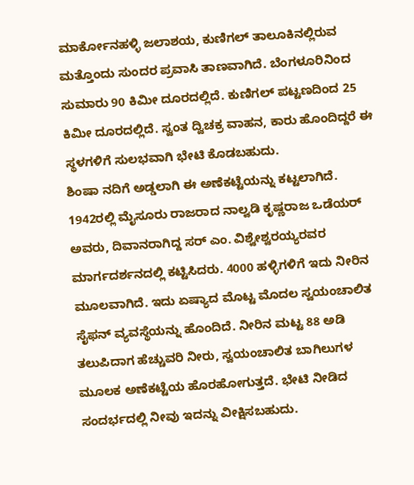ಮಾರ್ಕೋನಹಳ್ಳಿ ಜಲಾಶಯ, ಕುಣಿಗಲ್ ತಾಲೂಕಿನಲ್ಲಿರುವ ಮತ್ತೊಂದು ಸುಂದರ ಪ್ರವಾಸಿ ತಾಣವಾಗಿದೆ. ಬೆಂಗಳೂರಿನಿಂದ ಸುಮಾರು 90 ಕಿಮೀ ದೂರದಲ್ಲಿದೆ. ಕುಣಿಗಲ್ ಪಟ್ಟಣದಿಂದ 25 ಕಿಮೀ ದೂರದಲ್ಲಿದೆ. ಸ್ವಂತ ದ್ವಿಚಕ್ರ ವಾಹನ, ಕಾರು ಹೊಂದಿದ್ದರೆ ಈ ಸ್ಥಳಗಳಿಗೆ ಸುಲಭವಾಗಿ ಭೇಟಿ ಕೊಡಬಹುದು.
ಶಿಂಷಾ ನದಿಗೆ ಅಡ್ಡಲಾಗಿ ಈ ಅಣೆಕಟ್ಟೆಯನ್ನು ಕಟ್ಟಲಾಗಿದೆ. 1942ರಲ್ಲಿ ಮೈಸೂರು ರಾಜರಾದ ನಾಲ್ವಡಿ ಕೃಷ್ಣರಾಜ ಒಡೆಯರ್ ಅವರು, ದಿವಾನರಾಗಿದ್ದ ಸರ್ ಎಂ. ವಿಶ್ವೇಶ್ವರಯ್ಯರವರ ಮಾರ್ಗದರ್ಶನದಲ್ಲಿ ಕಟ್ಟಿಸಿದರು. 4000 ಹಳ್ಳಿಗಳಿಗೆ ಇದು ನೀರಿನ ಮೂಲವಾಗಿದೆ. ಇದು ಏಷ್ಯಾದ ಮೊಟ್ಟ ಮೊದಲ ಸ್ವಯಂಚಾಲಿತ ಸೈಫನ್ ವ್ಯವಸ್ಥೆಯನ್ನು ಹೊಂದಿದೆ. ನೀರಿನ ಮಟ್ಟ 88 ಅಡಿ ತಲುಪಿದಾಗ ಹೆಚ್ಚುವರಿ ನೀರು, ಸ್ವಯಂಚಾಲಿತ ಬಾಗಿಲುಗಳ ಮೂಲಕ ಅಣೆಕಟ್ಟೆಯ ಹೊರಹೋಗುತ್ತದೆ. ಭೇಟಿ ನೀಡಿದ ಸಂದರ್ಭದಲ್ಲಿ ನೀವು ಇದನ್ನು ವೀಕ್ಷಿಸಬಹುದು.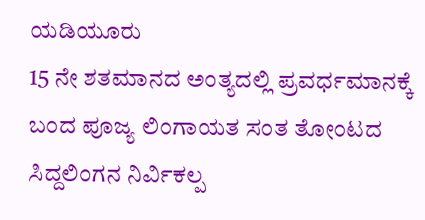ಯಡಿಯೂರು
15 ನೇ ಶತಮಾನದ ಅಂತ್ಯದಲ್ಲಿ ಪ್ರವರ್ಧಮಾನಕ್ಕೆ ಬಂದ ಪೂಜ್ಯ ಲಿಂಗಾಯತ ಸಂತ ತೋಂಟದ ಸಿದ್ದಲಿಂಗನ ನಿರ್ವಿಕಲ್ಪ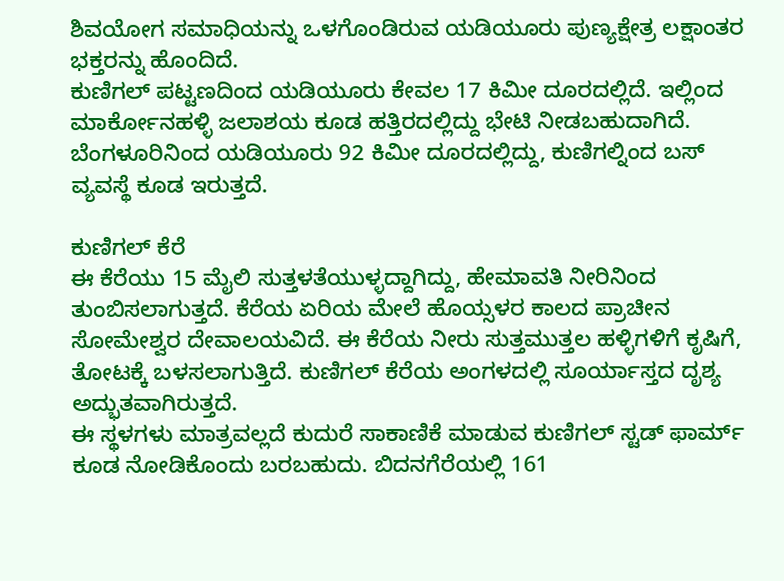ಶಿವಯೋಗ ಸಮಾಧಿಯನ್ನು ಒಳಗೊಂಡಿರುವ ಯಡಿಯೂರು ಪುಣ್ಯಕ್ಷೇತ್ರ ಲಕ್ಷಾಂತರ ಭಕ್ತರನ್ನು ಹೊಂದಿದೆ.
ಕುಣಿಗಲ್ ಪಟ್ಟಣದಿಂದ ಯಡಿಯೂರು ಕೇವಲ 17 ಕಿಮೀ ದೂರದಲ್ಲಿದೆ. ಇಲ್ಲಿಂದ ಮಾರ್ಕೋನಹಳ್ಳಿ ಜಲಾಶಯ ಕೂಡ ಹತ್ತಿರದಲ್ಲಿದ್ದು ಭೇಟಿ ನೀಡಬಹುದಾಗಿದೆ. ಬೆಂಗಳೂರಿನಿಂದ ಯಡಿಯೂರು 92 ಕಿಮೀ ದೂರದಲ್ಲಿದ್ದು, ಕುಣಿಗಲ್ನಿಂದ ಬಸ್ ವ್ಯವಸ್ಥೆ ಕೂಡ ಇರುತ್ತದೆ.

ಕುಣಿಗಲ್ ಕೆರೆ
ಈ ಕೆರೆಯು 15 ಮೈಲಿ ಸುತ್ತಳತೆಯುಳ್ಳದ್ದಾಗಿದ್ದು, ಹೇಮಾವತಿ ನೀರಿನಿಂದ ತುಂಬಿಸಲಾಗುತ್ತದೆ. ಕೆರೆಯ ಏರಿಯ ಮೇಲೆ ಹೊಯ್ಸಳರ ಕಾಲದ ಪ್ರಾಚೀನ ಸೋಮೇಶ್ವರ ದೇವಾಲಯವಿದೆ. ಈ ಕೆರೆಯ ನೀರು ಸುತ್ತಮುತ್ತಲ ಹಳ್ಳಿಗಳಿಗೆ ಕೃಷಿಗೆ, ತೋಟಕ್ಕೆ ಬಳಸಲಾಗುತ್ತಿದೆ. ಕುಣಿಗಲ್ ಕೆರೆಯ ಅಂಗಳದಲ್ಲಿ ಸೂರ್ಯಾಸ್ತದ ದೃಶ್ಯ ಅದ್ಭುತವಾಗಿರುತ್ತದೆ.
ಈ ಸ್ಥಳಗಳು ಮಾತ್ರವಲ್ಲದೆ ಕುದುರೆ ಸಾಕಾಣಿಕೆ ಮಾಡುವ ಕುಣಿಗಲ್ ಸ್ಟಡ್ ಫಾರ್ಮ್ ಕೂಡ ನೋಡಿಕೊಂದು ಬರಬಹುದು. ಬಿದನಗೆರೆಯಲ್ಲಿ 161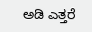ಅಡಿ ಎತ್ತರೆ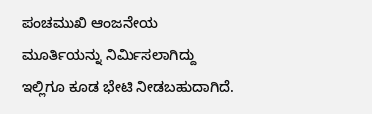ಪಂಚಮುಖಿ ಆಂಜನೇಯ ಮೂರ್ತಿಯನ್ನು ನಿರ್ಮಿಸಲಾಗಿದ್ದು ಇಲ್ಲಿಗೂ ಕೂಡ ಭೇಟಿ ನೀಡಬಹುದಾಗಿದೆ.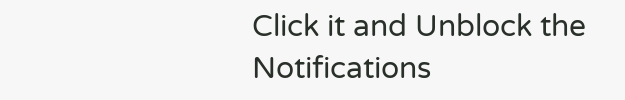Click it and Unblock the Notifications